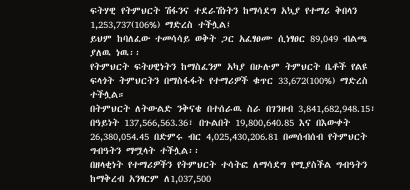ፍትሃዊ የትምህርት ሽፋንና ተደራሽነትን ከማሳደግ አኳያ የተማሪ ቅበላን 1,253,737(106%) ማድረስ ተችሏል፤
ይህም ከባለፈው ተመሳሳይ ወቅት ጋር አፈፃፀሙ ሲነፃፀር 89,049 ብልጫ ያለዉ ነዉ፡፡
የትምህርት ፍትሀዊነትን ከማስፈንም አካያ በሁሉም ትምህርት ቤቶች የልዩ ፍላጎት ትምህርትን በማስፋፋት የተማሪዎች ቁጥር 33,672(100%) ማድረስ ተችሏል።
በትምህርት ለትውልድ ንቅናቄ በተሰራዉ ስራ በገንዘብ 3,841,682,948.15፣ በዓይነት 137,566,563.36፣ በጉልበት 19,800,640.85 እና በእውቀት 26,380,054.45 በድምሩ ብር 4,025,430,206.81 በመሰብሰብ የትምህርት ግብዓትን ማሟላት ተችሏል፡፡
በዘላቂነት የተማሪዎችን የትምህርት ተሳትፎ ለማሳደግ የሚያስችል ግብዓትን ከማቅረብ አንፃርም ለ1,037,500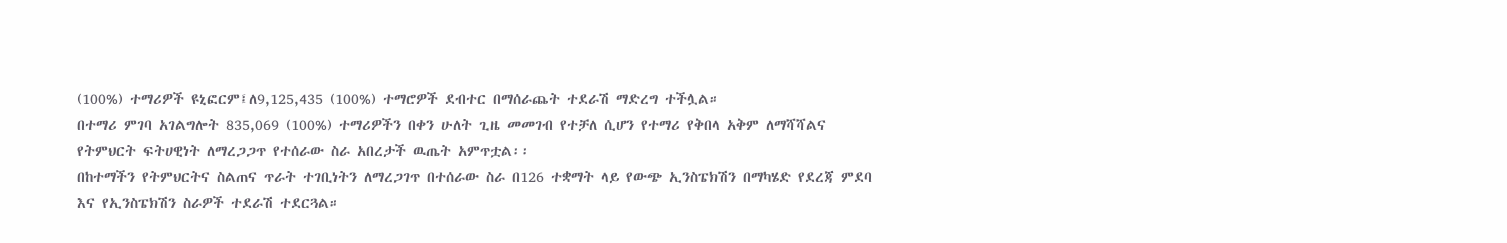(100%) ተማሪዎች ዩኒፎርም፤ለ9,125,435 (100%) ተማሮዎች ደብተር በማሰራጨት ተደራሽ ማድረግ ተችሏል።
በተማሪ ምገባ አገልግሎት 835,069 (100%) ተማሪዎችን በቀን ሁለት ጊዜ መመገብ የተቻለ ሲሆን የተማሪ የቅበላ አቅም ለማሻሻልና የትምህርት ፍትሀዊነት ለማረጋጋጥ የተሰራው ስራ አበረታች ዉጤት አምጥቷል፡፡
በከተማችን የትምህርትና ስልጠና ጥራት ተገቢነትን ለማረጋገጥ በተሰራው ስራ በ126 ተቋማት ላይ የውጭ ኢንስፔክሽን በማካሄድ የደረጃ ምደባ እና የኢንስፔክሽን ስራዎች ተደራሽ ተደርጓል።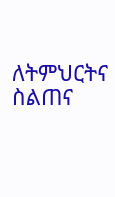ለትምህርትና ስልጠና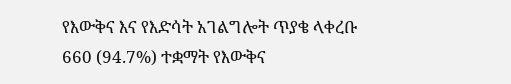የእውቅና እና የእድሳት አገልግሎት ጥያቄ ላቀረቡ 660 (94.7%) ተቋማት የእውቅና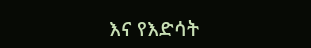እና የእድሳት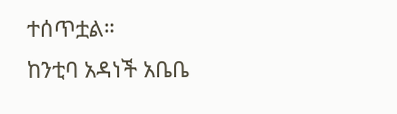ተሰጥቷል።
ከንቲባ አዳነች አቤቤ